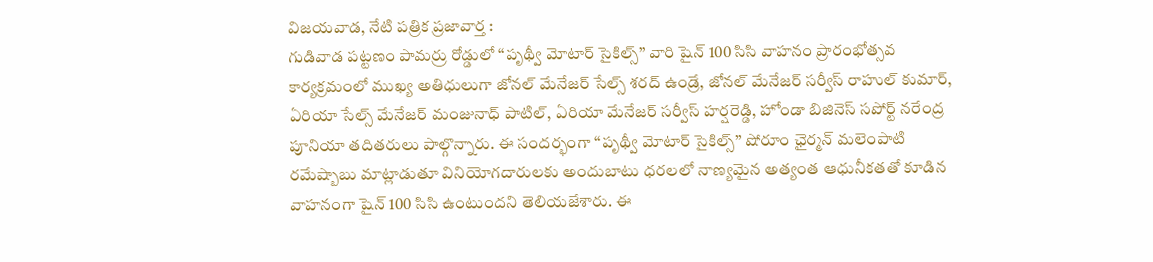విజయవాడ, నేటి పత్రిక ప్రజావార్త :
గుడివాడ పట్టణం పామర్రు రోడ్డులో ‘‘పృథ్వీ మోటార్ సైకిల్స్’’ వారి షైన్ 100 సిసి వాహనం ప్రారంభోత్సవ కార్యక్రమంలో ముఖ్య అతిధులుగా జోనల్ మేనేజర్ సేల్స్ శరద్ ఉండ్రే, జోనల్ మేనేజర్ సర్వీస్ రాహుల్ కుమార్, ఏరియా సేల్స్ మేనేజర్ మంజునాధ్ పాటిల్, ఏరియా మేనేజర్ సర్వీస్ హర్షరెడ్డి, హోండా బిజినెస్ సపోర్ట్ నరేంద్ర పూనియా తదితరులు పాల్గొన్నారు. ఈ సందర్భంగా ‘‘పృథ్వీ మోటార్ సైకిల్స్’’ షోరూం ఛైర్మన్ మలెంపాటి రమేష్బాబు మాట్లాడుతూ వినియోగదారులకు అందుబాటు ధరలలో నాణ్యమైన అత్యంత ఆధునీకతతో కూడిన వాహనంగా షైన్ 100 సిసి ఉంటుందని తెలియజేశారు. ఈ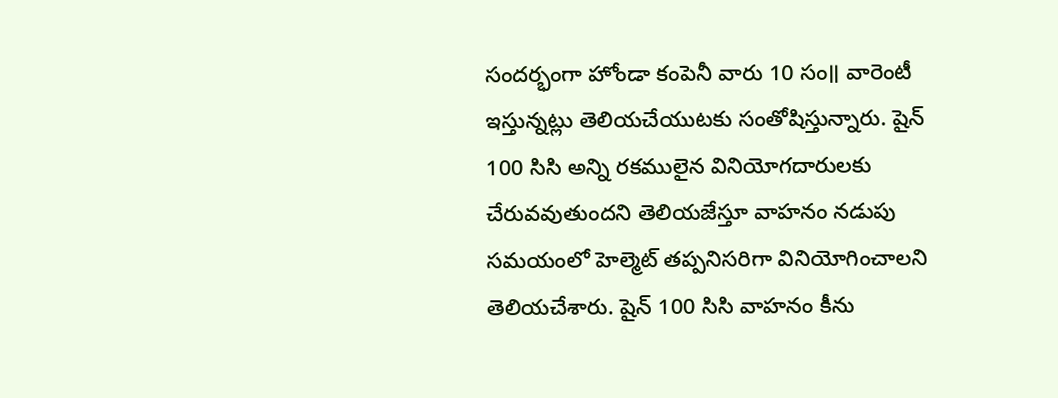సందర్భంగా హోండా కంపెనీ వారు 10 సం॥ వారెంటీ ఇస్తున్నట్లు తెలియచేయుటకు సంతోషిస్తున్నారు. షైన్ 100 సిసి అన్ని రకములైన వినియోగదారులకు చేరువవుతుందని తెలియజేస్తూ వాహనం నడుపు సమయంలో హెల్మెట్ తప్పనిసరిగా వినియోగించాలని తెలియచేశారు. షైన్ 100 సిసి వాహనం కీను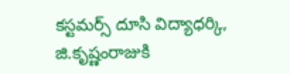కస్టమర్స్ దూసి విద్యాధర్కి, జి.కృష్ణంరాజుకి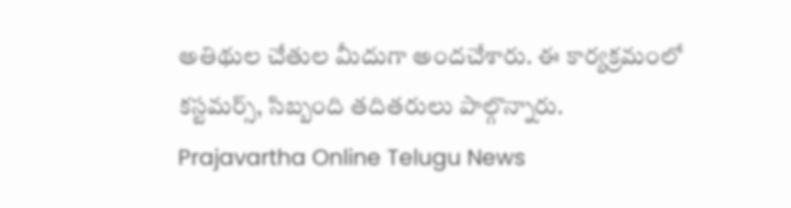అతిథుల చేతుల మీదుగా అందచేశారు. ఈ కార్యక్రమంలో కస్టమర్స్, సిబ్బంది తదితరులు పాల్గొన్నారు.
Prajavartha Online Telugu News